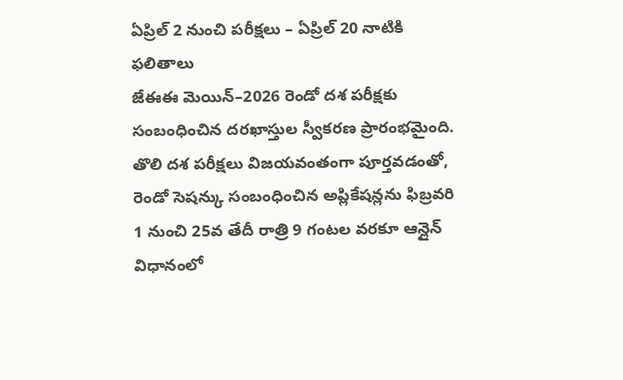ఏప్రిల్ 2 నుంచి పరీక్షలు – ఏప్రిల్ 20 నాటికి ఫలితాలు
జేఈఈ మెయిన్–2026 రెండో దశ పరీక్షకు సంబంధించిన దరఖాస్తుల స్వీకరణ ప్రారంభమైంది. తొలి దశ పరీక్షలు విజయవంతంగా పూర్తవడంతో, రెండో సెషన్కు సంబంధించిన అప్లికేషన్లను ఫిబ్రవరి 1 నుంచి 25వ తేదీ రాత్రి 9 గంటల వరకూ ఆన్లైన్ విధానంలో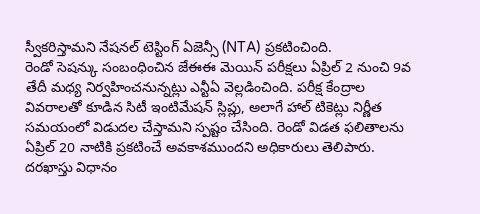స్వీకరిస్తామని నేషనల్ టెస్టింగ్ ఏజెన్సీ (NTA) ప్రకటించింది.
రెండో సెషన్కు సంబంధించిన జేఈఈ మెయిన్ పరీక్షలు ఏప్రిల్ 2 నుంచి 9వ తేదీ మధ్య నిర్వహించనున్నట్లు ఎన్టీఏ వెల్లడించింది. పరీక్ష కేంద్రాల వివరాలతో కూడిన సిటీ ఇంటిమేషన్ స్లిప్లు, అలాగే హాల్ టికెట్లు నిర్ణీత సమయంలో విడుదల చేస్తామని స్పష్టం చేసింది. రెండో విడత ఫలితాలను ఏప్రిల్ 20 నాటికి ప్రకటించే అవకాశముందని అధికారులు తెలిపారు.
దరఖాస్తు విధానం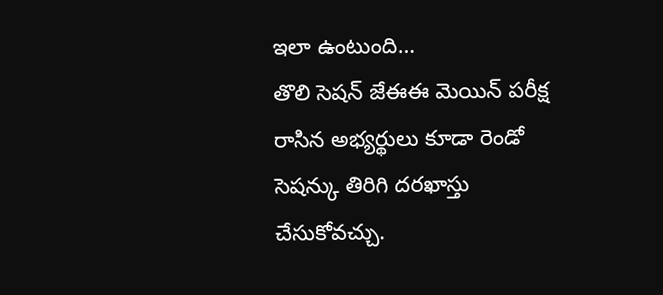ఇలా ఉంటుంది…
తొలి సెషన్ జేఈఈ మెయిన్ పరీక్ష రాసిన అభ్యర్థులు కూడా రెండో సెషన్కు తిరిగి దరఖాస్తు చేసుకోవచ్చు.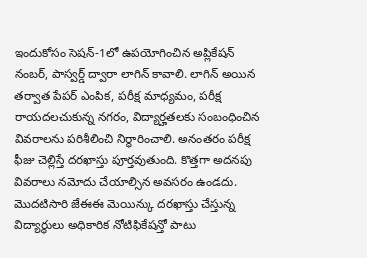ఇందుకోసం సెషన్-1లో ఉపయోగించిన అప్లికేషన్ నంబర్, పాస్వర్డ్ ద్వారా లాగిన్ కావాలి. లాగిన్ అయిన తర్వాత పేపర్ ఎంపిక, పరీక్ష మాధ్యమం, పరీక్ష రాయదలచుకున్న నగరం, విద్యార్హతలకు సంబంధించిన వివరాలను పరిశీలించి నిర్ధారించాలి. అనంతరం పరీక్ష ఫీజు చెల్లిస్తే దరఖాస్తు పూర్తవుతుంది. కొత్తగా అదనపు వివరాలు నమోదు చేయాల్సిన అవసరం ఉండదు.
మొదటిసారి జేఈఈ మెయిన్కు దరఖాస్తు చేస్తున్న విద్యార్థులు అధికారిక నోటిఫికేషన్తో పాటు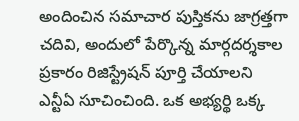అందించిన సమాచార పుస్తికను జాగ్రత్తగా చదివి, అందులో పేర్కొన్న మార్గదర్శకాల ప్రకారం రిజిస్ట్రేషన్ పూర్తి చేయాలని ఎన్టీఏ సూచించింది. ఒక అభ్యర్థి ఒక్క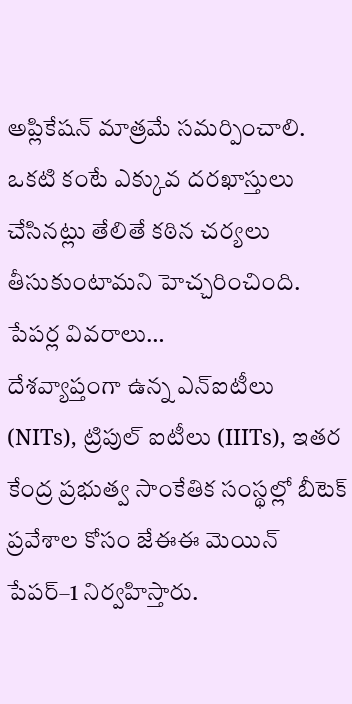అప్లికేషన్ మాత్రమే సమర్పించాలి. ఒకటి కంటే ఎక్కువ దరఖాస్తులు చేసినట్లు తేలితే కఠిన చర్యలు తీసుకుంటామని హెచ్చరించింది.
పేపర్ల వివరాలు…
దేశవ్యాప్తంగా ఉన్న ఎన్ఐటీలు (NITs), ట్రిపుల్ ఐటీలు (IIITs), ఇతర కేంద్ర ప్రభుత్వ సాంకేతిక సంస్థల్లో బీటెక్ ప్రవేశాల కోసం జేఈఈ మెయిన్ పేపర్–1 నిర్వహిస్తారు.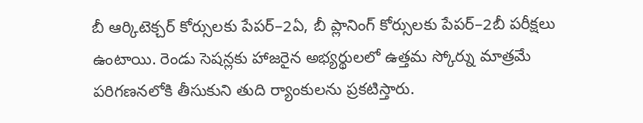బీ ఆర్కిటెక్చర్ కోర్సులకు పేపర్–2ఏ, బీ ప్లానింగ్ కోర్సులకు పేపర్–2బీ పరీక్షలు ఉంటాయి. రెండు సెషన్లకు హాజరైన అభ్యర్థులలో ఉత్తమ స్కోర్ను మాత్రమే పరిగణనలోకి తీసుకుని తుది ర్యాంకులను ప్రకటిస్తారు.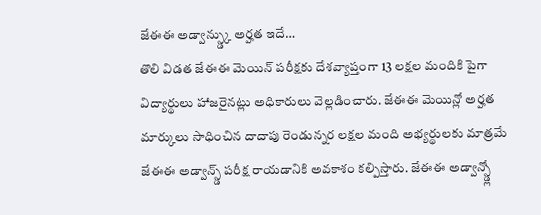జేఈఈ అడ్వాన్స్డ్కు అర్హత ఇదే…
తొలి విడత జేఈఈ మెయిన్ పరీక్షకు దేశవ్యాప్తంగా 13 లక్షల మందికి పైగా విద్యార్థులు హాజరైనట్లు అధికారులు వెల్లడించారు. జేఈఈ మెయిన్లో అర్హత మార్కులు సాధించిన దాదాపు రెండున్నర లక్షల మంది అభ్యర్థులకు మాత్రమే జేఈఈ అడ్వాన్స్డ్ పరీక్ష రాయడానికి అవకాశం కల్పిస్తారు. జేఈఈ అడ్వాన్స్డ్లో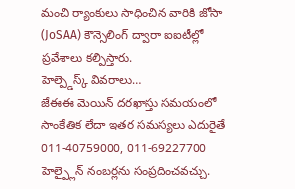మంచి ర్యాంకులు సాధించిన వారికి జోసా (JoSAA) కౌన్సెలింగ్ ద్వారా ఐఐటీల్లో ప్రవేశాలు కల్పిస్తారు.
హెల్ప్డెస్క్ వివరాలు…
జేఈఈ మెయిన్ దరఖాస్తు సమయంలో సాంకేతిక లేదా ఇతర సమస్యలు ఎదురైతే 011-40759000, 011-69227700 హెల్ప్లైన్ నంబర్లను సంప్రదించవచ్చు.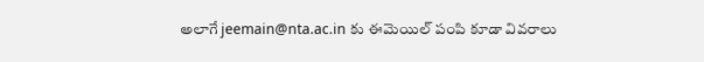అలాగే jeemain@nta.ac.in కు ఈమెయిల్ పంపి కూడా వివరాలు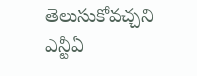తెలుసుకోవచ్చని ఎన్టీఏ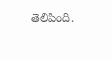తెలిపింది.